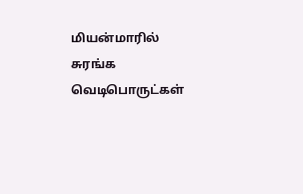மியன்மாரில் சுரங்க வெடிபொருட்கள்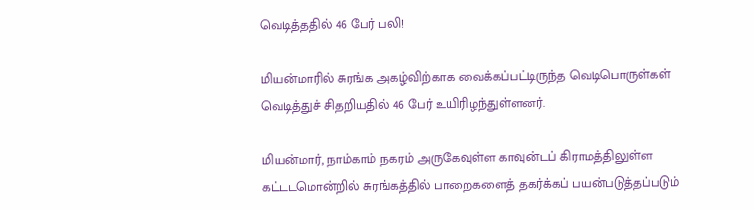வெடித்ததில் 46 பேர் பலி!

மியன்மாரில் சுரங்க அகழ்விற்காக வைக்கப்பட்டிருந்த வெடிபொருள்கள் வெடித்துச் சிதறியதில் 46 பேர் உயிரிழந்துள்ளனர்.

மியன்மார், நாம்காம் நகரம் அருகேவுள்ள காவுன்டப் கிராமத்திலுள்ள கட்டடமொன்றில் சுரங்கத்தில் பாறைகளைத் தகர்க்கப் பயன்படுத்தப்படும்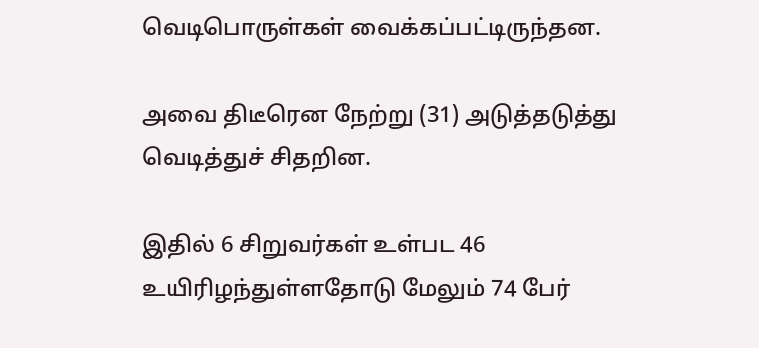வெடிபொருள்கள் வைக்கப்பட்டிருந்தன.

அவை திடீரென நேற்று (31) அடுத்தடுத்து வெடித்துச் சிதறின.

இதில் 6 சிறுவர்கள் உள்பட 46 உயிரிழந்துள்ளதோடு மேலும் 74 பேர்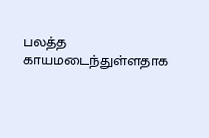பலத்த காயமடைந்துள்ளதாக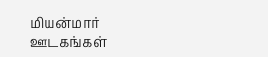மியன்மார் ஊடகங்கள்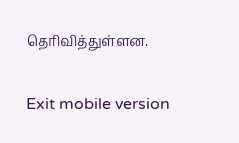தெரிவித்துள்ளன.

Exit mobile version